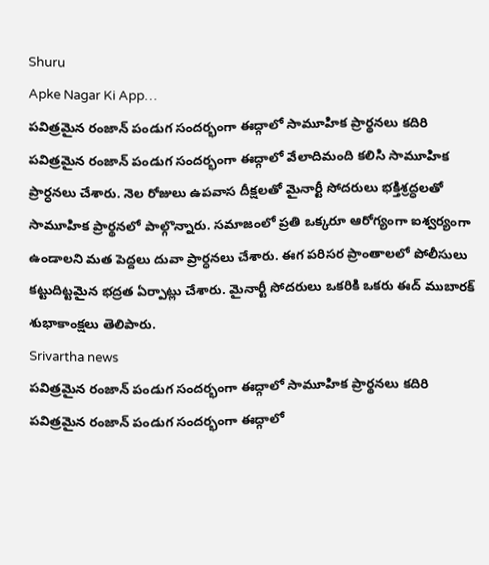Shuru
Apke Nagar Ki App…
పవిత్రమైన రంజాన్ పండుగ సందర్భంగా ఈద్గాలో సామూహిక ప్రార్థనలు కదిరి పవిత్రమైన రంజాన్ పండుగ సందర్భంగా ఈద్గాలో వేలాదిమంది కలిసి సామూహిక ప్రార్ధనలు చేశారు. నెల రోజులు ఉపవాస దీక్షలతో మైనార్టీ సోదరులు భక్తిశ్రద్ధలతో సామూహిక ప్రార్థనలో పాల్గొన్నారు. సమాజంలో ప్రతి ఒక్కరూ ఆరోగ్యంగా ఐశ్వర్యంగా ఉండాలని మత పెద్దలు దువా ప్రార్ధనలు చేశారు. ఈగ పరిసర ప్రాంతాలలో పోలీసులు కట్టుదిట్టమైన భద్రత ఏర్పాట్లు చేశారు. మైనార్టీ సోదరులు ఒకరికి ఒకరు ఈద్ ముబారక్ శుభాకాంక్షలు తెలిపారు.
Srivartha news
పవిత్రమైన రంజాన్ పండుగ సందర్భంగా ఈద్గాలో సామూహిక ప్రార్థనలు కదిరి పవిత్రమైన రంజాన్ పండుగ సందర్భంగా ఈద్గాలో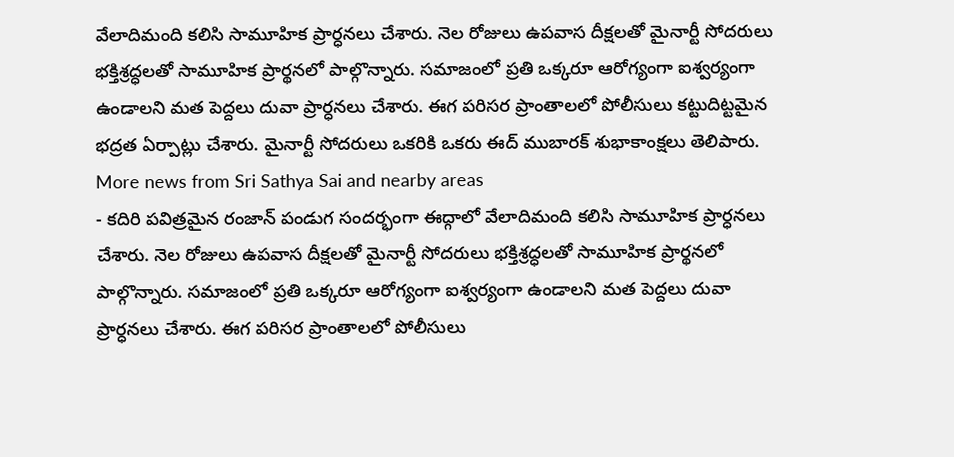వేలాదిమంది కలిసి సామూహిక ప్రార్ధనలు చేశారు. నెల రోజులు ఉపవాస దీక్షలతో మైనార్టీ సోదరులు భక్తిశ్రద్ధలతో సామూహిక ప్రార్థనలో పాల్గొన్నారు. సమాజంలో ప్రతి ఒక్కరూ ఆరోగ్యంగా ఐశ్వర్యంగా ఉండాలని మత పెద్దలు దువా ప్రార్ధనలు చేశారు. ఈగ పరిసర ప్రాంతాలలో పోలీసులు కట్టుదిట్టమైన భద్రత ఏర్పాట్లు చేశారు. మైనార్టీ సోదరులు ఒకరికి ఒకరు ఈద్ ముబారక్ శుభాకాంక్షలు తెలిపారు.
More news from Sri Sathya Sai and nearby areas
- కదిరి పవిత్రమైన రంజాన్ పండుగ సందర్భంగా ఈద్గాలో వేలాదిమంది కలిసి సామూహిక ప్రార్ధనలు చేశారు. నెల రోజులు ఉపవాస దీక్షలతో మైనార్టీ సోదరులు భక్తిశ్రద్ధలతో సామూహిక ప్రార్థనలో పాల్గొన్నారు. సమాజంలో ప్రతి ఒక్కరూ ఆరోగ్యంగా ఐశ్వర్యంగా ఉండాలని మత పెద్దలు దువా ప్రార్ధనలు చేశారు. ఈగ పరిసర ప్రాంతాలలో పోలీసులు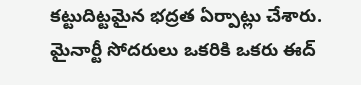కట్టుదిట్టమైన భద్రత ఏర్పాట్లు చేశారు. మైనార్టీ సోదరులు ఒకరికి ఒకరు ఈద్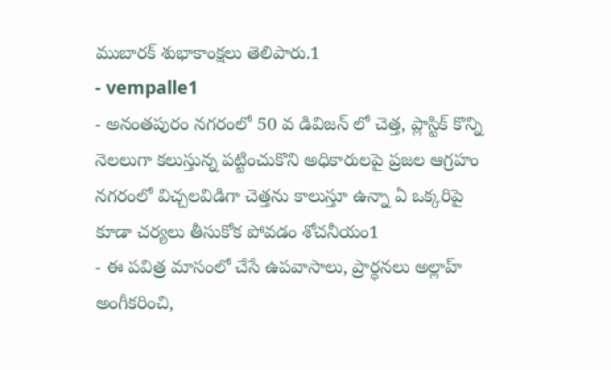ముబారక్ శుభాకాంక్షలు తెలిపారు.1
- vempalle1
- అనంతపురం నగరంలో 50 వ డివిజన్ లో చెత్త, ప్లాస్టిక్ కొన్ని నెలలుగా కలుస్తున్న పట్టించుకొని అధికారులపై ప్రజల ఆగ్రహం నగరంలో విచ్చలవిడిగా చెత్తను కాలుస్తూ ఉన్నా ఏ ఒక్కరిపై కూడా చర్యలు తీసుకోక పోవడం శోచనీయం1
- ఈ పవిత్ర మాసంలో చేసే ఉపవాసాలు, ప్రార్థనలు అల్లాహ్ అంగీకరించి,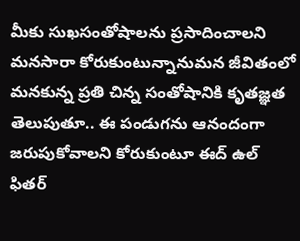మీకు సుఖసంతోషాలను ప్రసాదించాలని మనసారా కోరుకుంటున్నానుమన జీవితంలో మనకున్న ప్రతి చిన్న సంతోషానికి కృతజ్ఞత తెలుపుతూ.. ఈ పండుగను ఆనందంగా జరుపుకోవాలని కోరుకుంటూ ఈద్ ఉల్ ఫితర్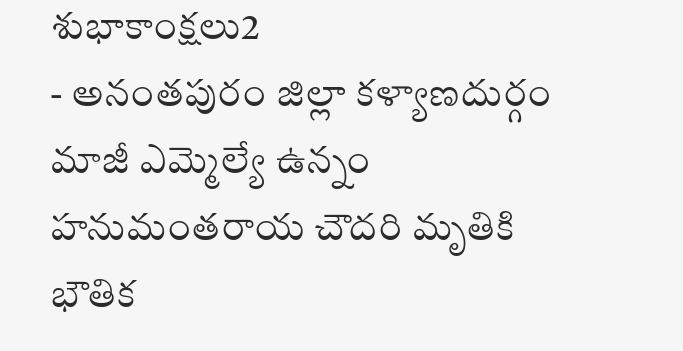శుభాకాంక్షలు2
- అనంతపురం జిల్లా కళ్యాణదుర్గం మాజీ ఎమ్మెల్యే ఉన్నం హనుమంతరాయ చౌదరి మృతికి భౌతిక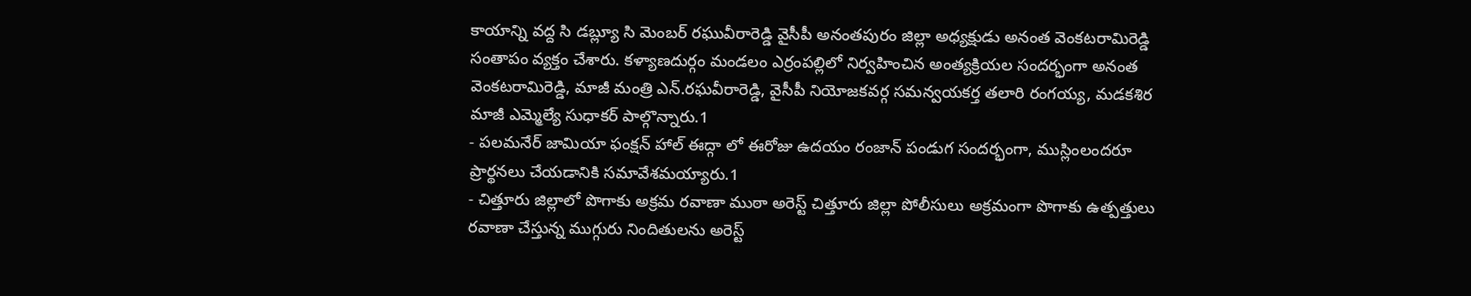కాయాన్ని వద్ద సి డబ్ల్యూ సి మెంబర్ రఘువీరారెడ్డి వైసీపీ అనంతపురం జిల్లా అధ్యక్షుడు అనంత వెంకటరామిరెడ్డి సంతాపం వ్యక్తం చేశారు. కళ్యాణదుర్గం మండలం ఎర్రంపల్లిలో నిర్వహించిన అంత్యక్రియల సందర్భంగా అనంత వెంకటరామిరెడ్డి, మాజీ మంత్రి ఎన్.రఘవీరారెడ్డి, వైసీపీ నియోజకవర్గ సమన్వయకర్త తలారి రంగయ్య, మడకశిర మాజీ ఎమ్మెల్యే సుధాకర్ పాల్గొన్నారు.1
- పలమనేర్ జామియా ఫంక్షన్ హాల్ ఈద్గా లో ఈరోజు ఉదయం రంజాన్ పండుగ సందర్భంగా, ముస్లింలందరూ ప్రార్థనలు చేయడానికి సమావేశమయ్యారు.1
- చిత్తూరు జిల్లాలో పొగాకు అక్రమ రవాణా ముఠా అరెస్ట్ చిత్తూరు జిల్లా పోలీసులు అక్రమంగా పొగాకు ఉత్పత్తులు రవాణా చేస్తున్న ముగ్గురు నిందితులను అరెస్ట్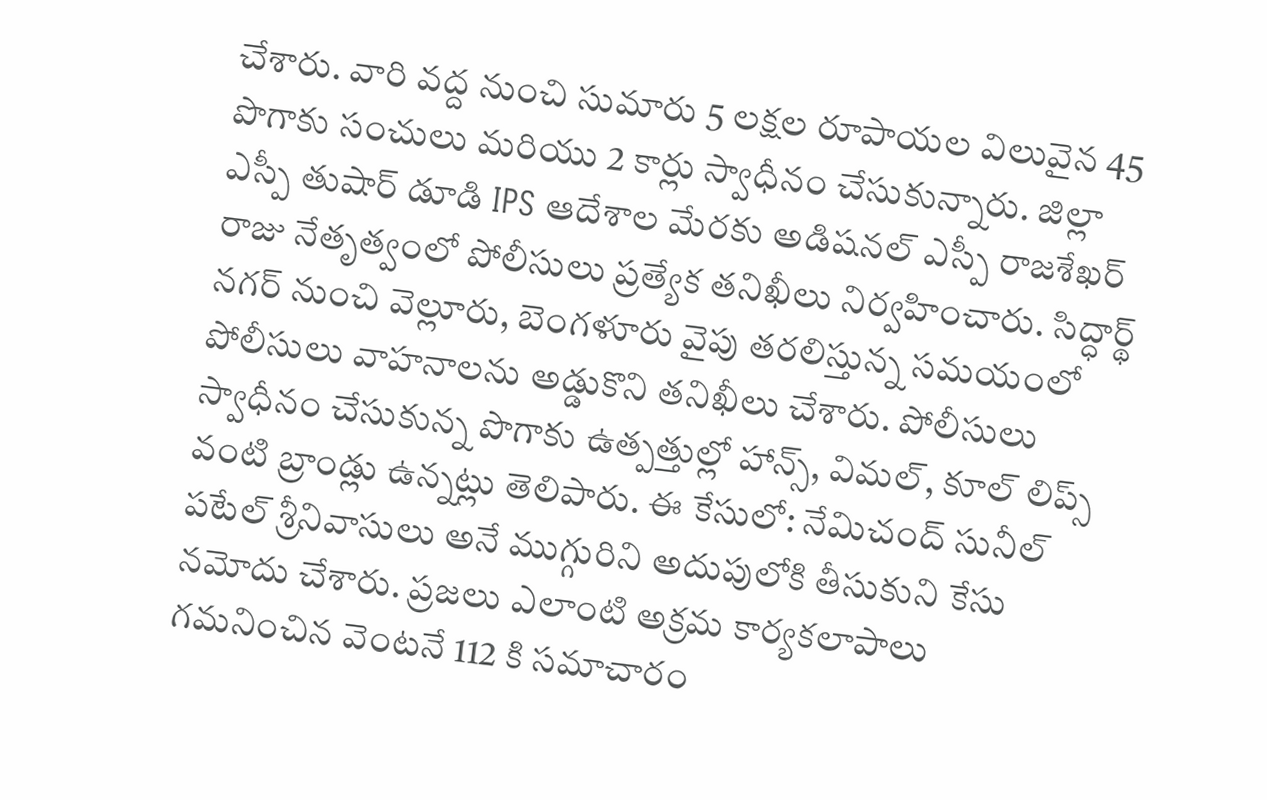చేశారు. వారి వద్ద నుంచి సుమారు 5 లక్షల రూపాయల విలువైన 45 పొగాకు సంచులు మరియు 2 కార్లు స్వాధీనం చేసుకున్నారు. జిల్లా ఎస్పీ తుషార్ డూడి IPS ఆదేశాల మేరకు అడిషనల్ ఎస్పీ రాజశేఖర్ రాజు నేతృత్వంలో పోలీసులు ప్రత్యేక తనిఖీలు నిర్వహించారు. సిద్ధార్థ్ నగర్ నుంచి వెల్లూరు, బెంగళూరు వైపు తరలిస్తున్న సమయంలో పోలీసులు వాహనాలను అడ్డుకొని తనిఖీలు చేశారు. పోలీసులు స్వాధీనం చేసుకున్న పొగాకు ఉత్పత్తుల్లో హాన్స్, విమల్, కూల్ లిప్స్ వంటి బ్రాండ్లు ఉన్నట్లు తెలిపారు. ఈ కేసులో: నేమిచంద్ సునీల్ పటేల్ శ్రీనివాసులు అనే ముగ్గురిని అదుపులోకి తీసుకుని కేసు నమోదు చేశారు. ప్రజలు ఎలాంటి అక్రమ కార్యకలాపాలు గమనించిన వెంటనే 112 కి సమాచారం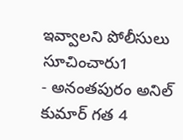ఇవ్వాలని పోలీసులు సూచించారు1
- అనంతపురం అనిల్ కుమార్ గత 4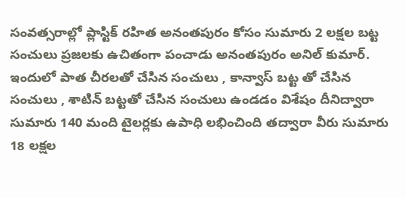సంవత్సరాల్లో ప్లాస్టిక్ రహిత అనంతపురం కోసం సుమారు 2 లక్షల బట్ట సంచులు ప్రజలకు ఉచితంగా పంచాడు అనంతపురం అనిల్ కుమార్. ఇందులో పాత చీరలతో చేసిన సంచులు , కాన్వాస్ బట్ట తో చేసిన సంచులు , శాటిన్ బట్టతో చేసిన సంచులు ఉండడం విశేషం దీనిద్వారా సుమారు 140 మంది టైలర్లకు ఉపాధి లభించింది తద్వారా వీరు సుమారు 18 లక్షల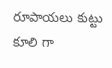రూపాయలు కుట్టు కూలి గా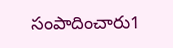సంపాదించారు1